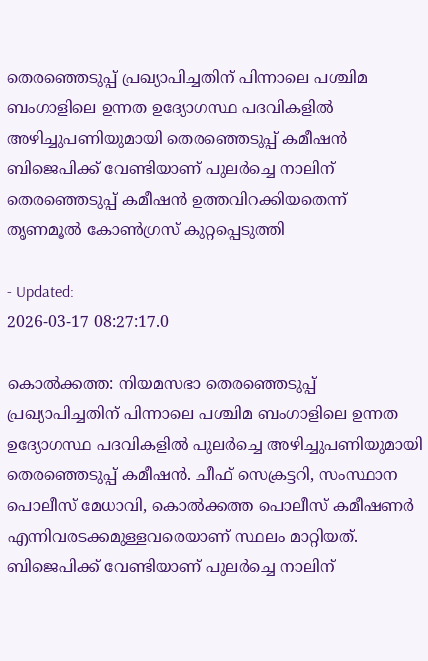തെരഞ്ഞെടുപ്പ് പ്രഖ്യാപിച്ചതിന് പിന്നാലെ പശ്ചിമ ബംഗാളിലെ ഉന്നത ഉദ്യോഗസ്ഥ പദവികളിൽ അഴിച്ചുപണിയുമായി തെരഞ്ഞെടുപ്പ് കമീഷൻ
ബിജെപിക്ക് വേണ്ടിയാണ് പുലർച്ചെ നാലിന് തെരഞ്ഞെടുപ്പ് കമീഷൻ ഉത്തവിറക്കിയതെന്ന് തൃണമൂൽ കോൺഗ്രസ് കുറ്റപ്പെടുത്തി

- Updated:
2026-03-17 08:27:17.0

കൊൽക്കത്ത: നിയമസഭാ തെരഞ്ഞെടുപ്പ് പ്രഖ്യാപിച്ചതിന് പിന്നാലെ പശ്ചിമ ബംഗാളിലെ ഉന്നത ഉദ്യോഗസ്ഥ പദവികളിൽ പുലർച്ചെ അഴിച്ചുപണിയുമായി തെരഞ്ഞെടുപ്പ് കമീഷൻ. ചീഫ് സെക്രട്ടറി, സംസ്ഥാന പൊലീസ് മേധാവി, കൊൽക്കത്ത പൊലീസ് കമീഷണർ എന്നിവരടക്കമുള്ളവരെയാണ് സ്ഥലം മാറ്റിയത്.
ബിജെപിക്ക് വേണ്ടിയാണ് പുലർച്ചെ നാലിന്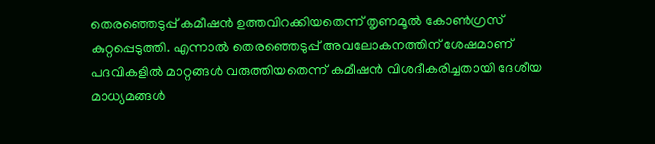തെരഞ്ഞെടുപ്പ് കമീഷൻ ഉത്തവിറക്കിയതെന്ന് തൃണമൂൽ കോൺഗ്രസ് കുറ്റപ്പെടുത്തി. എന്നാൽ തെരഞ്ഞെടുപ്പ് അവലോകനത്തിന് ശേഷമാണ് പദവികളിൽ മാറ്റങ്ങൾ വരുത്തിയതെന്ന് കമീഷൻ വിശദീകരിച്ചതായി ദേശീയ മാധ്യമങ്ങൾ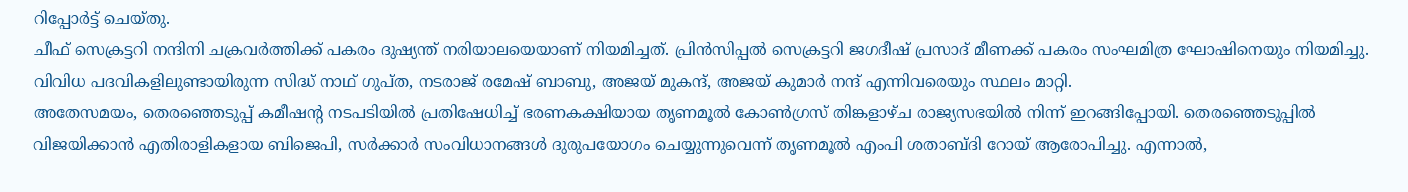റിപ്പോർട്ട് ചെയ്തു.
ചീഫ് സെക്രട്ടറി നന്ദിനി ചക്രവർത്തിക്ക് പകരം ദുഷ്യന്ത് നരിയാലയെയാണ് നിയമിച്ചത്. പ്രിൻസിപ്പൽ സെക്രട്ടറി ജഗദീഷ് പ്രസാദ് മീണക്ക് പകരം സംഘമിത്ര ഘോഷിനെയും നിയമിച്ചു. വിവിധ പദവികളിലുണ്ടായിരുന്ന സിദ്ധ് നാഥ് ഗുപ്ത, നടരാജ് രമേഷ് ബാബു, അജയ് മുകന്ദ്, അജയ് കുമാർ നന്ദ് എന്നിവരെയും സ്ഥലം മാറ്റി.
അതേസമയം, തെരഞ്ഞെടുപ്പ് കമീഷന്റ നടപടിയിൽ പ്രതിഷേധിച്ച് ഭരണകക്ഷിയായ തൃണമൂൽ കോൺഗ്രസ് തിങ്കളാഴ്ച രാജ്യസഭയിൽ നിന്ന് ഇറങ്ങിപ്പോയി. തെരഞ്ഞെടുപ്പിൽ വിജയിക്കാൻ എതിരാളികളായ ബിജെപി, സർക്കാർ സംവിധാനങ്ങൾ ദുരുപയോഗം ചെയ്യുന്നുവെന്ന് തൃണമൂൽ എംപി ശതാബ്ദി റോയ് ആരോപിച്ചു. എന്നാൽ,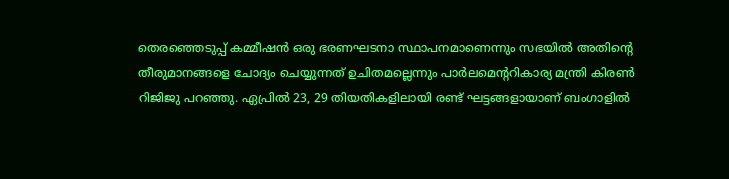തെരഞ്ഞെടുപ്പ് കമ്മീഷൻ ഒരു ഭരണഘടനാ സ്ഥാപനമാണെന്നും സഭയിൽ അതിന്റെ തീരുമാനങ്ങളെ ചോദ്യം ചെയ്യുന്നത് ഉചിതമല്ലെന്നും പാർലമെന്ററികാര്യ മന്ത്രി കിരൺ റിജിജു പറഞ്ഞു. ഏപ്രിൽ 23, 29 തിയതികളിലായി രണ്ട് ഘട്ടങ്ങളായാണ് ബംഗാളിൽ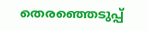തെരഞ്ഞെടുപ്പ്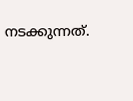നടക്കുന്നത്.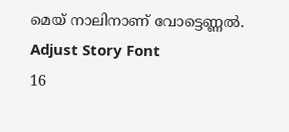മെയ് നാലിനാണ് വോട്ടെണ്ണൽ.
Adjust Story Font
16